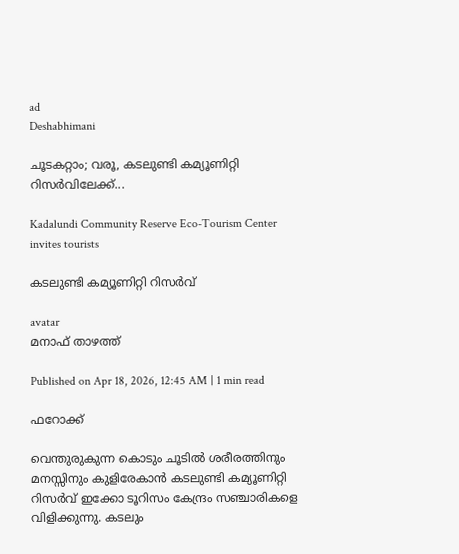ad
Deshabhimani

ചൂടകറ്റാം; വരൂ, കടലുണ്ടി കമ്യൂണിറ്റി റിസർവിലേക്ക്‌...

Kadalundi Community Reserve Eco-Tourism Center invites tourists

കടലുണ്ടി കമ്യൂണിറ്റി റിസർവ്‌

avatar
മനാഫ്‌ താഴത്ത്‌

Published on Apr 18, 2026, 12:45 AM | 1 min read

ഫറോക്ക്

വെന്തുരുകുന്ന കൊടും ചൂടിൽ ശരീരത്തിനും മനസ്സിനും കുളിരേകാൻ കടലുണ്ടി കമ്യൂണിറ്റി റിസർവ് ഇക്കോ ടൂറിസം കേന്ദ്രം സഞ്ചാരികളെ വിളിക്കുന്നു. കടലും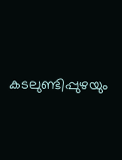കടലുണ്ടിപ്പുഴയും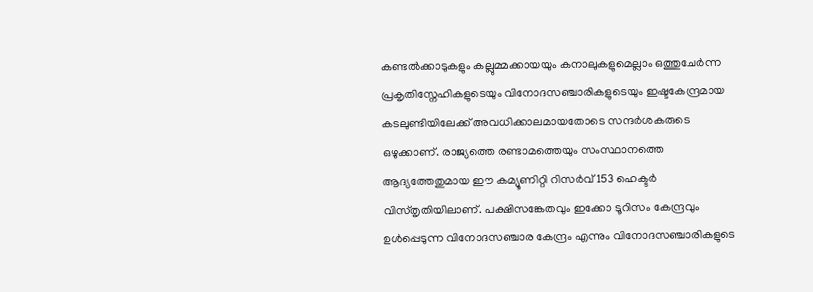കണ്ടൽക്കാടുകളും കല്ലുമ്മക്കായയും കനാലുകളുമെല്ലാം ഒത്തുചേർന്ന പ്രകൃതിസ്നേഹികളുടെയും വിനോദസഞ്ചാരികളുടെയും ഇഷ്ടകേന്ദ്രമായ കടലുണ്ടിയിലേക്ക് അവധിക്കാലമായതോടെ സന്ദർശകരുടെ ഒഴുക്കാണ്‌. രാജ്യത്തെ രണ്ടാമത്തെയും സംസ്ഥാനത്തെ ആദ്യത്തേതുമായ ഇ‍ൗ കമ്യൂണിറ്റി റിസർവ് 153 ഹെക്ടർ വിസ്തൃതിയിലാണ്‌. പക്ഷിസങ്കേതവും ഇക്കോ ടൂറിസം കേന്ദ്രവും ഉൾപ്പെടുന്ന വിനോദസഞ്ചാര കേന്ദ്രം എന്നും വിനോദസഞ്ചാരികളുടെ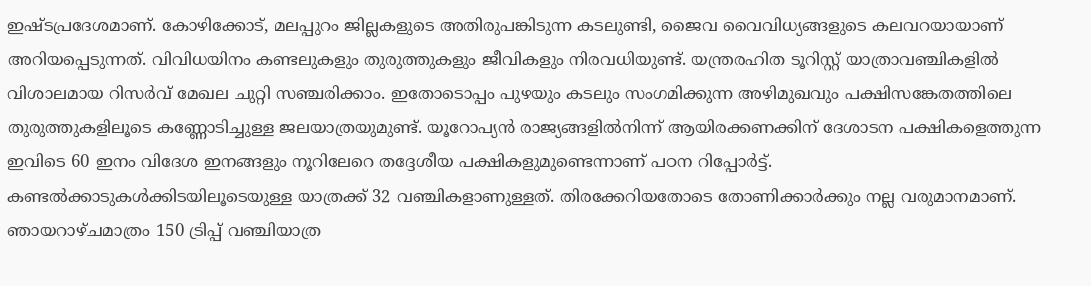ഇഷ്‌ടപ്രദേശമാണ്‌. കോഴിക്കോട്, മലപ്പുറം ജില്ലകളുടെ അതിരുപങ്കിടുന്ന കടലുണ്ടി, ജൈവ വൈവിധ്യങ്ങളുടെ കലവറയായാണ് അറിയപ്പെടുന്നത്. വിവിധയിനം കണ്ടലുകളും തുരുത്തുകളും ജീവികളും നിരവധിയുണ്ട്‌. യന്ത്രരഹിത ടൂറിസ്റ്റ് യാത്രാവഞ്ചികളിൽ വിശാലമായ റിസർവ് മേഖല ചുറ്റി സഞ്ചരിക്കാം. ഇതോടൊപ്പം പുഴയും കടലും സംഗമിക്കുന്ന അഴിമുഖവും പക്ഷിസങ്കേതത്തിലെ തുരുത്തുകളിലൂടെ കണ്ണോടിച്ചുള്ള ജലയാത്രയുമുണ്ട്. യൂറോപ്യൻ രാജ്യങ്ങളിൽനിന്ന്‌ ആയിരക്കണക്കിന് ദേശാടന പക്ഷികളെത്തുന്ന ഇവിടെ 60 ഇനം വിദേശ ഇനങ്ങളും നൂറിലേറെ തദ്ദേശീയ പക്ഷികളുമുണ്ടെന്നാണ് പഠന റിപ്പോർട്ട്. കണ്ടൽക്കാടുകൾക്കിടയിലൂടെയുള്ള യാത്രക്ക് 32 വഞ്ചികളാണുള്ളത്‌. തിരക്കേറിയതോടെ തോണിക്കാർക്കും നല്ല വരുമാനമാണ്. ഞായറാഴ്ചമാത്രം 150 ട്രിപ്പ്‌ വഞ്ചിയാത്ര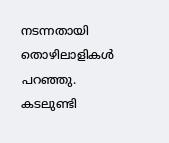നടന്നതായി തൊഴിലാളികൾ പറഞ്ഞു. കടലുണ്ടി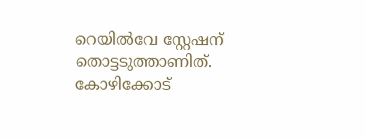റെയിൽവേ സ്റ്റേഷന്‌ തൊട്ടടുത്താണിത്‌. കോഴിക്കോട്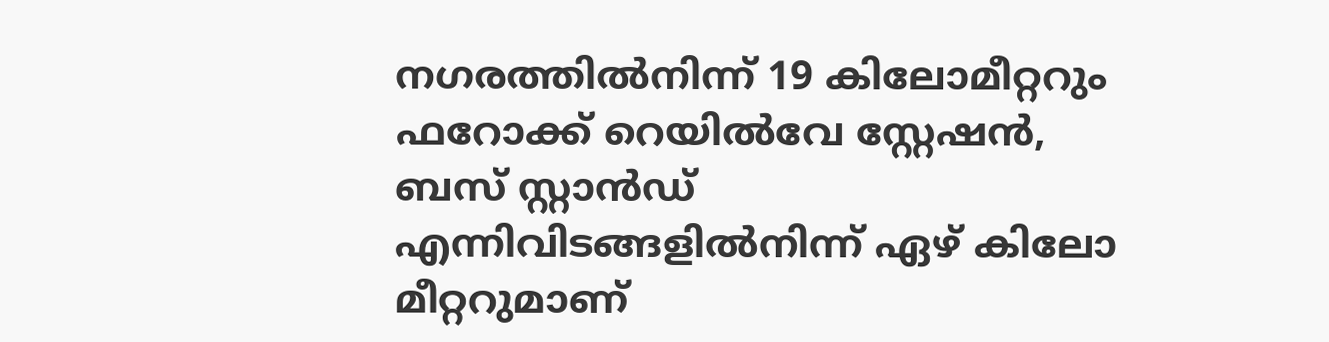നഗരത്തിൽനിന്ന്‌ 19 കിലോമീറ്ററും ഫറോക്ക് റെയിൽവേ സ്റ്റേഷൻ, ബസ് സ്റ്റാൻഡ് എന്നിവിടങ്ങളിൽനിന്ന്‌ ഏഴ്‌ കിലോ മീറ്ററുമാണ്‌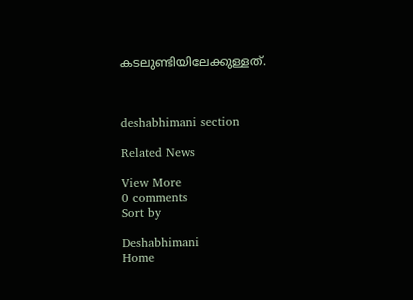കടലുണ്ടിയിലേക്കുള്ളത്‌.



deshabhimani section

Related News

View More
0 comments
Sort by

Deshabhimani
Home